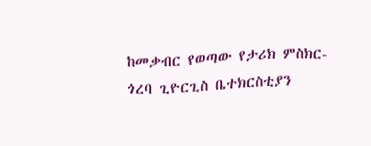ከመቃብር የወጣው የታሪክ ምስክር-ጎረባ ጊዮርጊስ ቤተክርስቲያን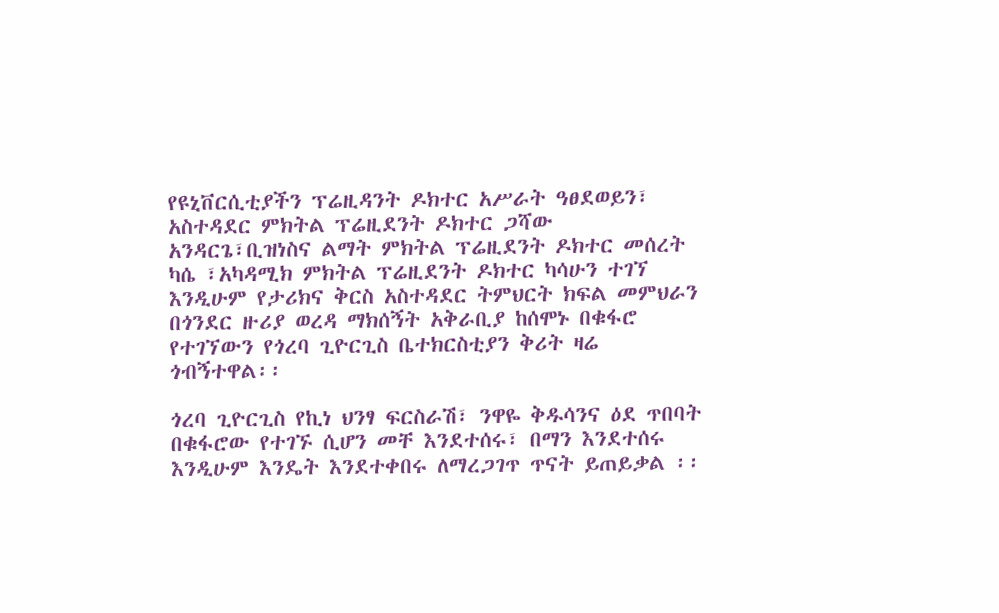የዩኒቨርሲቲያችን ፕሬዚዳንት ዶክተር አሥራት ዓፀደወይን፣ አስተዳደር ምክትል ፕሬዚደንት ዶክተር ጋሻው አንዳርጌ፣ቢዝነስና ልማት ምክትል ፕሬዚደንት ዶክተር መሰረት ካሴ ፣አካዳሚክ ምክትል ፕሬዚደንት ዶክተር ካሳሁን ተገኘ እንዲሁም የታሪክና ቅርስ አስተዳደር ትምህርት ክፍል መምህራን በጎንደር ዙሪያ ወረዳ ማክሰኝት አቅራቢያ ከሰሞኑ በቁፋሮ የተገኘውን የጎረባ ጊዮርጊስ ቤተክርስቲያን ቅሪት ዛሬ ጎብኝተዋል፡፡

ጎረባ ጊዮርጊስ የኪነ ህንፃ ፍርስራሽ፣ ንዋዬ ቅዱሳንና ዕደ ጥበባት በቁፋሮው የተገኙ ሲሆን መቸ እንደተሰሩ፣ በማን እንደተሰሩ እንዲሁም እንዴት እንደተቀበሩ ለማረጋገጥ ጥናት ይጠይቃል ፡፡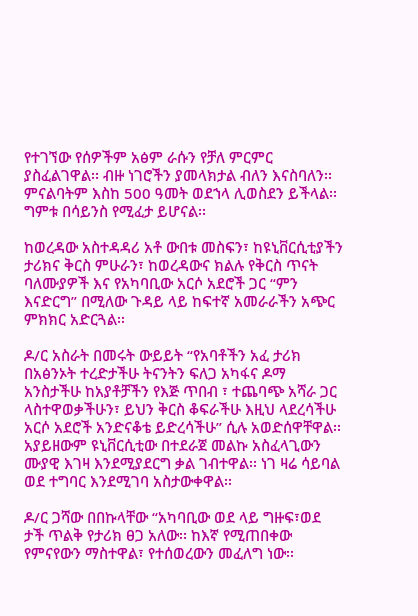የተገኘው የሰዎችም አፅም ራሱን የቻለ ምርምር ያስፈልገዋል፡፡ ብዙ ነገሮችን ያመላክታል ብለን እናስባለን፡፡ምናልባትም እስከ 500 ዓመት ወደኀላ ሊወስደን ይችላል፡፡ ግምቱ በሳይንስ የሚፈታ ይሆናል፡፡

ከወረዳው አስተዳዳሪ አቶ ውበቱ መስፍን፣ ከዩኒቨርሲቲያችን ታሪክና ቅርስ ምሁራን፣ ከወረዳውና ክልሉ የቅርስ ጥናት ባለሙያዎች እና የአካባቢው አርሶ አደሮች ጋር “ምን እናድርግ” በሚለው ጉዳይ ላይ ከፍተኛ አመራራችን አጭር ምክክር አድርጓል፡፡

ዶ/ር አስራት በመሩት ውይይት “የአባቶችን አፈ ታሪክ በአፅንኦት ተረድታችሁ ትናንትን ፍለጋ አካፋና ዶማ አንስታችሁ ከአያቶቻችን የእጅ ጥበብ ፣ ተጨባጭ አሻራ ጋር ላስተዋወቃችሁን፣ ይህን ቅርስ ቆፍራችሁ እዚህ ላደረሳችሁ አርሶ አደሮች አንድናቆቴ ይድረሳችሁ” ሲሉ አወድሰዋቸዋል፡፡ አያይዘውም ዩኒቨርሲቲው በተደራጀ መልኩ አስፈላጊውን ሙያዊ እገዛ እንደሚያደርግ ቃል ገብተዋል፡፡ ነገ ዛሬ ሳይባል ወደ ተግባር እንደሚገባ አስታውቀዋል፡፡

ዶ/ር ጋሻው በበኩላቸው “አካባቢው ወደ ላይ ግዙፍ፣ወደ ታች ጥልቅ የታሪክ ፀጋ አለው፡፡ ከእኛ የሚጠበቀው የምናየውን ማስተዋል፣ የተሰወረውን መፈለግ ነው፡፡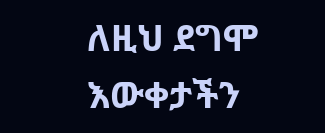ለዚህ ደግሞ እውቀታችን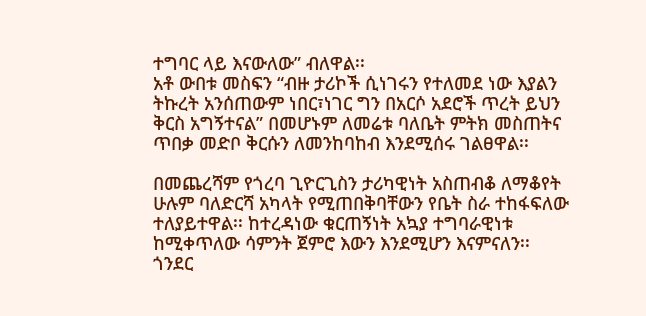ተግባር ላይ እናውለው” ብለዋል፡፡
አቶ ውበቱ መስፍን “ብዙ ታሪኮች ሲነገሩን የተለመደ ነው እያልን ትኩረት አንሰጠውም ነበር፣ነገር ግን በአርሶ አደሮች ጥረት ይህን ቅርስ አግኝተናል” በመሆኑም ለመሬቱ ባለቤት ምትክ መስጠትና ጥበቃ መድቦ ቅርሱን ለመንከባከብ እንደሚሰሩ ገልፀዋል፡፡

በመጨረሻም የጎረባ ጊዮርጊስን ታሪካዊነት አስጠብቆ ለማቆየት ሁሉም ባለድርሻ አካላት የሚጠበቅባቸውን የቤት ስራ ተከፋፍለው ተለያይተዋል፡፡ ከተረዳነው ቁርጠኝነት አኳያ ተግባራዊነቱ ከሚቀጥለው ሳምንት ጀምሮ እውን እንደሚሆን እናምናለን፡፡
ጎንደር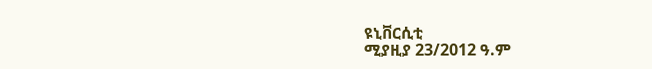ዩኒቨርሲቲ
ሚያዚያ 23/2012 ዓ.ም